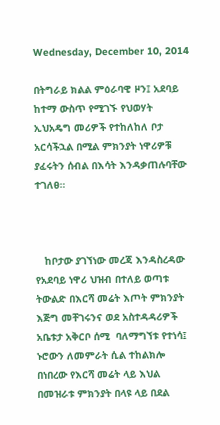Wednesday, December 10, 2014

በትግራይ ክልል ምዕራባዊ ዞን፤ አደባይ ከተማ ውስጥ የሚገኙ የህወሃት ኢህአዴግ መሪዎች የተከለከለ ቦታ አርሳችኋል በሚል ምክንያት ነዋሪዎቹ ያፈሩትን ሰብል በእሳት እንዳቃጠሉባቸው ተገለፀ።



   ከቦታው ያገኘነው መረጃ እንዳስረዳው የአደባይ ነዋሪ ህዝብ በተለይ ወጣቱ ትውልድ በእርሻ መሬት እጦት ምክንያት እጅግ መቸገሩንና ወደ አስተዳዳሪዎች አቤቱታ አቅርቦ ሰሚ  ባለማግኘቱ የተነሳ፤ ኑሮውን ለመምራት ሲል ተከልክሎ በነበረው የእርሻ መሬት ላይ እህል በመዝራቱ ምክንያት በላዩ ላይ በደል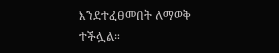እንደተፈፀመበት ለማወቅ ተችሏል።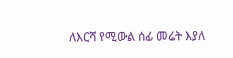ለእርሻ የሚውል ሰፊ መሬት እያለ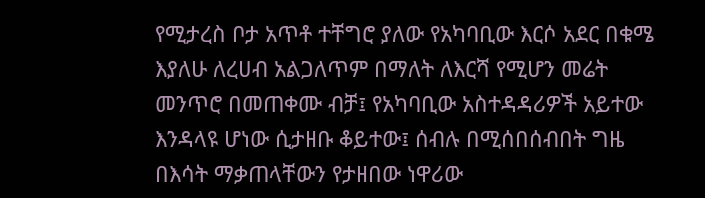የሚታረስ ቦታ አጥቶ ተቸግሮ ያለው የአካባቢው እርሶ አደር በቁሜ እያለሁ ለረሀብ አልጋለጥም በማለት ለእርሻ የሚሆን መሬት መንጥሮ በመጠቀሙ ብቻ፤ የአካባቢው አስተዳዳሪዎች አይተው እንዳላዩ ሆነው ሲታዘቡ ቆይተው፤ ሰብሉ በሚሰበሰብበት ግዜ በእሳት ማቃጠላቸውን የታዘበው ነዋሪው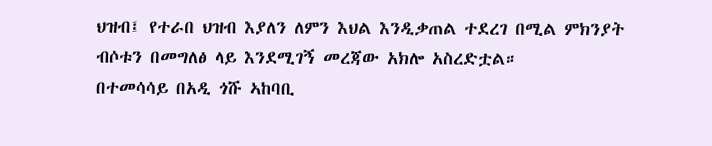ህዝብ፤ የተራበ ህዝብ እያለን ለምን እህል እንዲቃጠል ተደረገ በሚል ምክንያት ብሶቱን በመግለፅ ላይ እንደሚገኝ መረጃው አክሎ አስረድቷል።
በተመሳሳይ በአዲ ጎሹ ኣከባቢ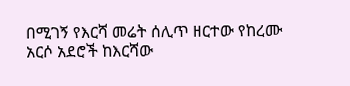በሚገኝ የእርሻ መሬት ሰሊጥ ዘርተው የከረሙ አርሶ አደሮች ከእርሻው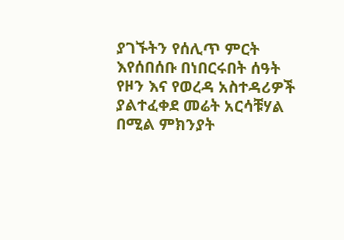ያገኙትን የሰሊጥ ምርት እየሰበሰቡ በነበርሩበት ሰዓት የዞን እና የወረዳ አስተዳሪዎች ያልተፈቀደ መሬት አርሳቹሃል በሚል ምክንያት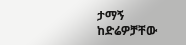ታማኝ ከድሬዎቻቸው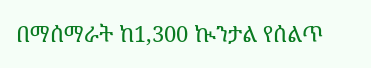በማሰማራት ከ1,300 ኲንታል የሰልጥ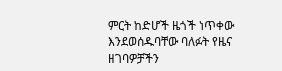ምርት ከድሆች ዜጎች ነጥቀው እንደወሰዱባቸው ባለፉት የዜና ዘገባዎቻችን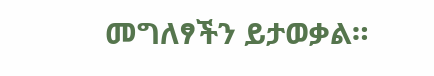መግለፃችን ይታወቃል።